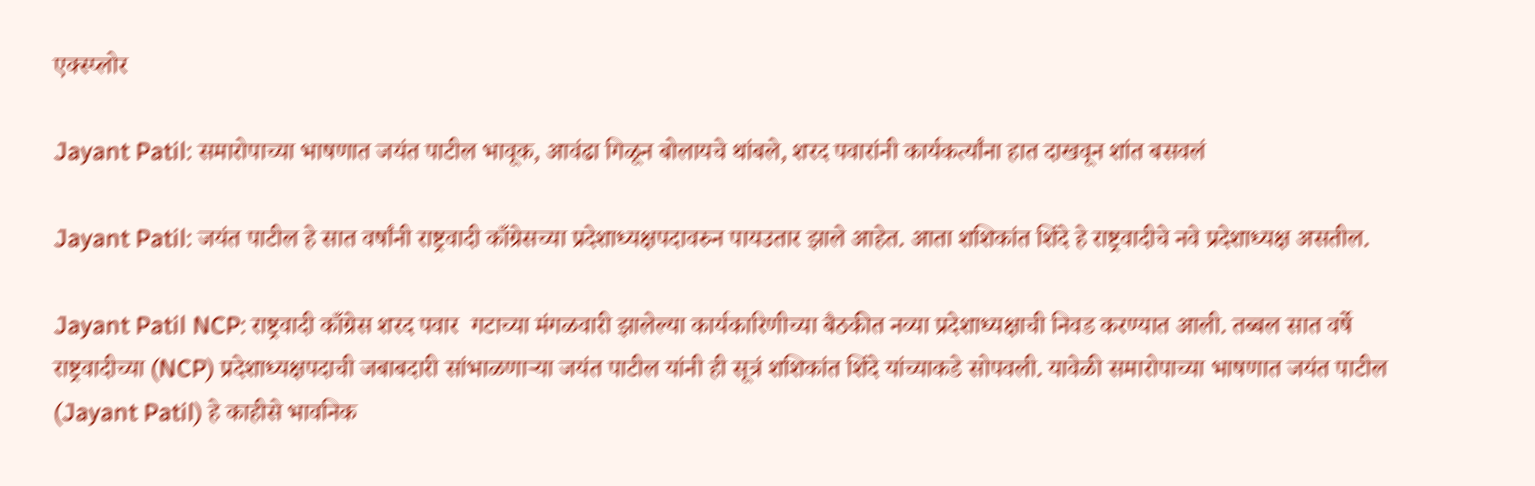एक्स्प्लोर

Jayant Patil: समारोपाच्या भाषणात जयंत पाटील भावूक, आवंढा गिळून बोलायचे थांबले, शरद पवारांनी कार्यकर्त्यांना हात दाखवून शांत बसवलं

Jayant Patil: जयंत पाटील हे सात वर्षांनी राष्ट्रवादी काँग्रेसच्या प्रदेशाध्यक्षपदावरुन पायउतार झाले आहेत. आता शशिकांत शिंदे हे राष्ट्रवादीचे नवे प्रदेशाध्यक्ष असतील.

Jayant Patil NCP: राष्ट्रवादी काँग्रेस शरद पवार  गटाच्या मंगळवारी झालेल्या कार्यकारिणीच्या बैठकीत नव्या प्रदेशाध्यक्षाची निवड करण्यात आली. तब्बल सात वर्षे राष्ट्रवादीच्या (NCP) प्रदेशाध्यक्षपदाची जबाबदारी सांभाळणाऱ्या जयंत पाटील यांनी ही सूत्रं शशिकांत शिंदे यांच्याकडे सोपवली. यावेळी समारोपाच्या भाषणात जयंत पाटील (Jayant Patil) हे काहीसे भावनिक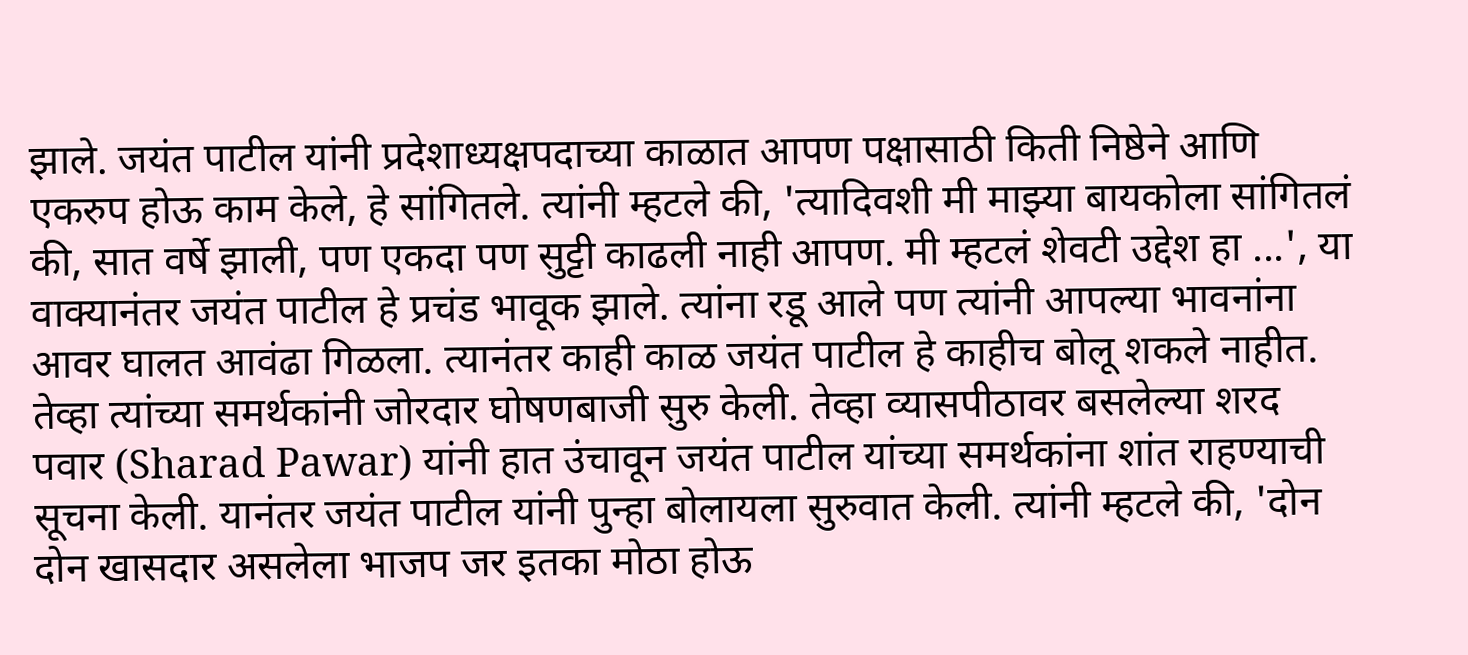झाले. जयंत पाटील यांनी प्रदेशाध्यक्षपदाच्या काळात आपण पक्षासाठी किती निष्ठेने आणि एकरुप होऊ काम केले, हे सांगितले. त्यांनी म्हटले की, 'त्यादिवशी मी माझ्या बायकोला सांगितलं की, सात वर्षे झाली, पण एकदा पण सुट्टी काढली नाही आपण. मी म्हटलं शेवटी उद्देश हा ...', या वाक्यानंतर जयंत पाटील हे प्रचंड भावूक झाले. त्यांना रडू आले पण त्यांनी आपल्या भावनांना आवर घालत आवंढा गिळला. त्यानंतर काही काळ जयंत पाटील हे काहीच बोलू शकले नाहीत. तेव्हा त्यांच्या समर्थकांनी जोरदार घोषणबाजी सुरु केली. तेव्हा व्यासपीठावर बसलेल्या शरद पवार (Sharad Pawar) यांनी हात उंचावून जयंत पाटील यांच्या समर्थकांना शांत राहण्याची सूचना केली. यानंतर जयंत पाटील यांनी पुन्हा बोलायला सुरुवात केली. त्यांनी म्हटले की, 'दोन दोन खासदार असलेला भाजप जर इतका मोठा होऊ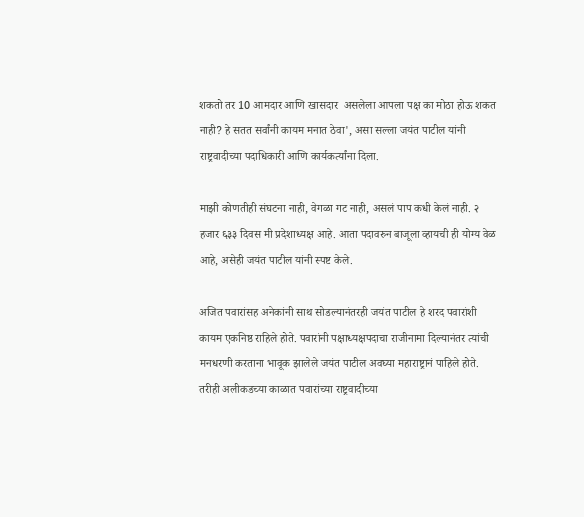शकतो तर 10 आमदार आणि खासदार  असलेला आपला पक्ष का मोठा होऊ शकत नाही? हे सतत सर्वांनी कायम मनात ठेवा', असा सल्ला जयंत पाटील यांनी राष्ट्रवादीच्या पदाधिकारी आणि कार्यकर्त्यांना दिला.

माझी कोणतीही संघटना नाही, वेगळा गट नाही, असलं पाप कधी केलं नाही. २ हजार ६३३ दिवस मी प्रदेशाध्यक्ष आहे. आता पदावरुन बाजूला व्हायची ही योग्य वेळ आहे, असेही जयंत पाटील यांनी स्पष्ट केले.

अजित पवारांसह अनेकांनी साथ सोडल्यानंतरही जयंत पाटील हे शरद पवारांशी कायम एकनिष्ठ राहिले होते. पवारांनी पक्षाध्यक्षपदाचा राजीनामा दिल्यानंतर त्यांची मनधरणी करताना भावूक झालेले जयंत पाटील अवघ्या महाराष्ट्रानं पाहिले होते. तरीही अलीकडच्या काळात पवारांच्या राष्ट्रवादीच्या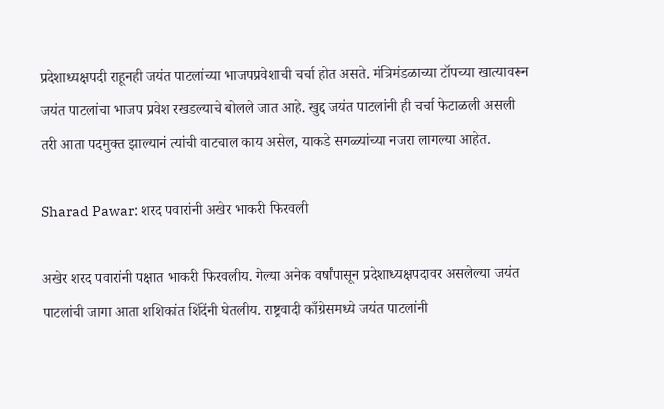प्रदेशाध्यक्षपदी राहूनही जयंत पाटलांच्या भाजपप्रवेशाची चर्चा होत असते. मंत्रिमंडळाच्या टॉपच्या खात्यावरून जयंत पाटलांचा भाजप प्रवेश रखडल्याचे बोलले जात आहे. खुद्द जयंत पाटलांनी ही चर्चा फेटाळली असली तरी आता पदमुक्त झाल्यानं त्यांची वाटचाल काय असेल, याकडे सगळ्यांच्या नजरा लागल्या आहेत.

Sharad Pawar: शरद पवारांनी अखेर भाकरी फिरवली

अखेर शरद पवारांनी पक्षात भाकरी फिरवलीय. गेल्या अनेक वर्षांपासून प्रदेशाध्यक्षपदावर असलेल्या जयंत पाटलांची जागा आता शशिकांत शिंदेंनी घेतलीय. राष्ट्रवादी काँग्रेसमध्ये जयंत पाटलांनी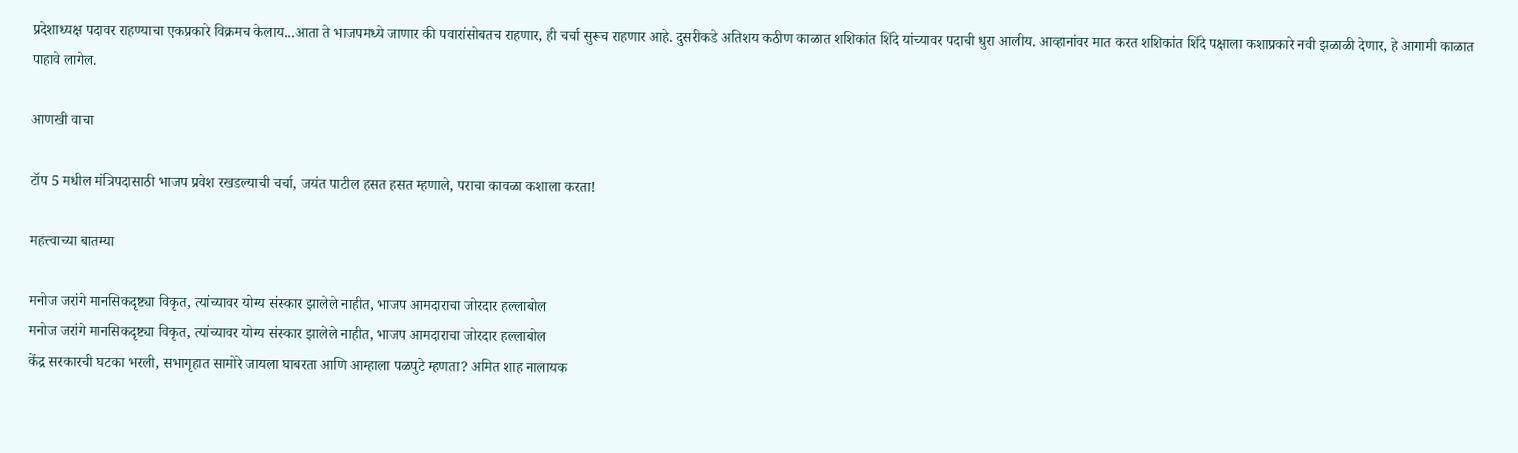प्रदेशाध्यक्ष पदावर राहण्याचा एकप्रकारे विक्रमच केलाय...आता ते भाजपमध्ये जाणार की पवारांसोबतच राहणार, ही चर्चा सुरूच राहणार आहे. दुसरीकडे अतिशय कठीण काळात शशिकांत शिंदे यांच्यावर पदाची धुरा आलीय. आव्हानांवर मात करत शशिकांत शिंदे पक्षाला कशाप्रकारे नवी झळाळी देणार, हे आगामी काळात पाहावे लागेल.

आणखी वाचा

टॉप 5 मधील मंत्रिपदासाठी भाजप प्रवेश रखडल्याची चर्चा, जयंत पाटील हसत हसत म्हणाले, पराचा कावळा कशाला करता!

महत्त्वाच्या बातम्या

मनोज जरांगे मानसिकदृष्ट्या विकृत, त्यांच्यावर योग्य संस्कार झालेले नाहीत, भाजप आमदाराचा जोरदार हल्लाबोल
मनोज जरांगे मानसिकदृष्ट्या विकृत, त्यांच्यावर योग्य संस्कार झालेले नाहीत, भाजप आमदाराचा जोरदार हल्लाबोल
केंद्र सरकारची घटका भरली, सभागृहात सामोरे जायला घाबरता आणि आम्हाला पळपुटे म्हणता? अमित शाह नालायक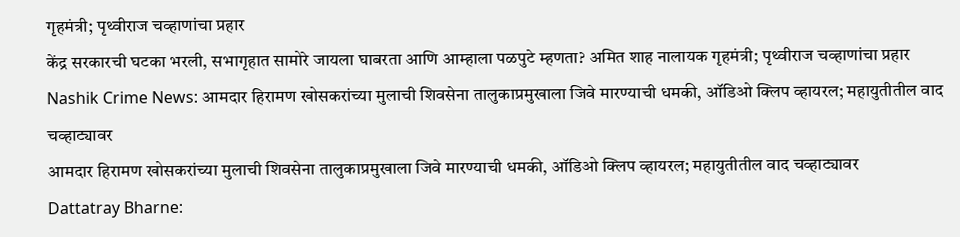गृहमंत्री; पृथ्वीराज चव्हाणांचा प्रहार
केंद्र सरकारची घटका भरली, सभागृहात सामोरे जायला घाबरता आणि आम्हाला पळपुटे म्हणता? अमित शाह नालायक गृहमंत्री; पृथ्वीराज चव्हाणांचा प्रहार
Nashik Crime News: आमदार हिरामण खोसकरांच्या मुलाची शिवसेना तालुकाप्रमुखाला जिवे मारण्याची धमकी, ऑडिओ क्लिप व्हायरल; महायुतीतील वाद चव्हाट्यावर
आमदार हिरामण खोसकरांच्या मुलाची शिवसेना तालुकाप्रमुखाला जिवे मारण्याची धमकी, ऑडिओ क्लिप व्हायरल; महायुतीतील वाद चव्हाट्यावर
Dattatray Bharne: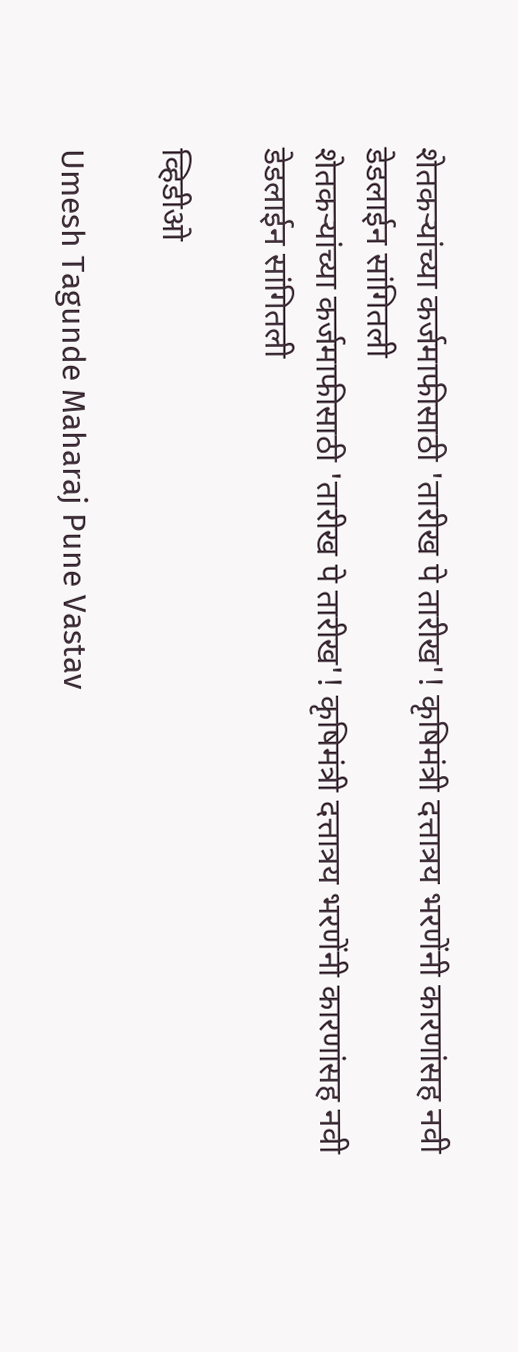शेतकऱ्यांच्या कर्जमाफीसाठी 'तारीख पे तारीख'! कृषिमंत्री दत्तात्रय भरणेंनी कारणांसह नवी डेडलाईन सांगितली
शेतकऱ्यांच्या कर्जमाफीसाठी 'तारीख पे तारीख'! कृषिमंत्री दत्तात्रय भरणेंनी कारणांसह नवी डेडलाईन सांगितली

व्हिडीओ

Umesh Tagunde Maharaj Pune Vastav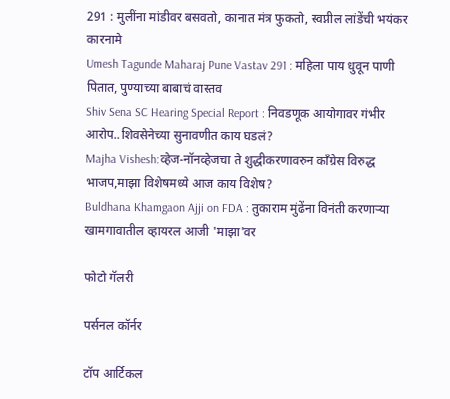291 : मुलींना मांडीवर बसवतो, कानात मंत्र फुकतो, स्वप्नील लांडेंची भयंकर कारनामे
Umesh Tagunde Maharaj Pune Vastav 291 : महिला पाय धुवून पाणी पितात, पुण्याच्या बाबाचं वास्तव
Shiv Sena SC Hearing Special Report : निवडणूक आयोगावर गंभीर आरोप..शिवसेनेच्या सुनावणीत काय घडलं?
Majha Vishesh:व्हेज-नॉनव्हेजचा ते शुद्धीकरणावरुन काँग्रेस विरुद्ध भाजप,माझा विशेषमध्ये आज काय विशेष?
Buldhana Khamgaon Ajji on FDA : तुकाराम मुंढेंना विनंती करणाऱ्या खामगावातील व्हायरल आजी 'माझा'वर

फोटो गॅलरी

पर्सनल कॉर्नर

टॉप आर्टिकल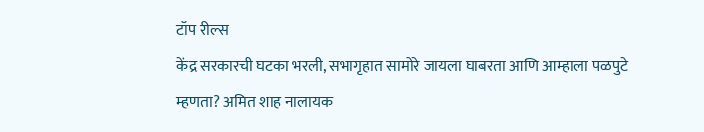टॉप रील्स
केंद्र सरकारची घटका भरली, सभागृहात सामोरे जायला घाबरता आणि आम्हाला पळपुटे म्हणता? अमित शाह नालायक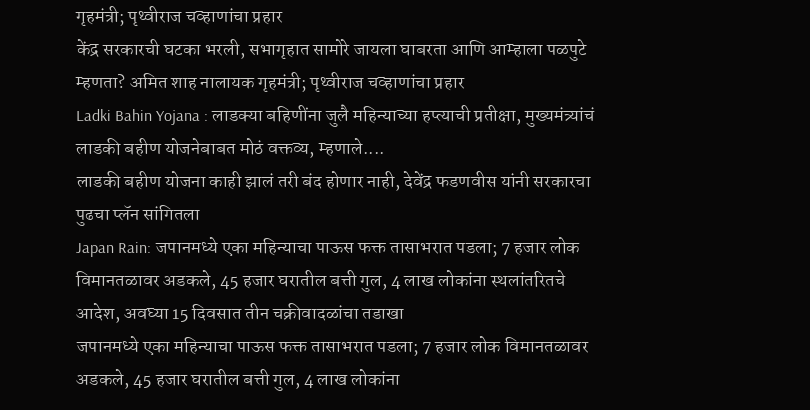गृहमंत्री; पृथ्वीराज चव्हाणांचा प्रहार
केंद्र सरकारची घटका भरली, सभागृहात सामोरे जायला घाबरता आणि आम्हाला पळपुटे म्हणता? अमित शाह नालायक गृहमंत्री; पृथ्वीराज चव्हाणांचा प्रहार
Ladki Bahin Yojana : लाडक्या बहिणींना जुलै महिन्याच्या हप्त्याची प्रतीक्षा, मुख्यमंत्र्यांचं लाडकी बहीण योजनेबाबत मोठं वक्तव्य, म्हणाले....
लाडकी बहीण योजना काही झालं तरी बंद होणार नाही, देवेंद्र फडणवीस यांनी सरकारचा पुढचा प्लॅन सांगितला
Japan Rain: जपानमध्ये एका महिन्याचा पाऊस फक्त तासाभरात पडला; 7 हजार लोक विमानतळावर अडकले, 45 हजार घरातील बत्ती गुल, 4 लाख लोकांना स्थलांतरितचे आदेश, अवघ्या 15 दिवसात तीन चक्रीवादळांचा तडाखा
जपानमध्ये एका महिन्याचा पाऊस फक्त तासाभरात पडला; 7 हजार लोक विमानतळावर अडकले, 45 हजार घरातील बत्ती गुल, 4 लाख लोकांना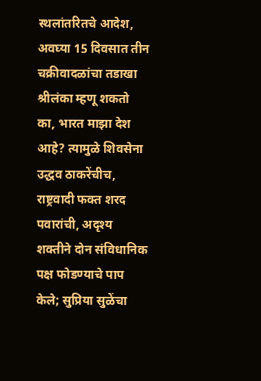स्थलांतरितचे आदेश, अवघ्या 15 दिवसात तीन चक्रीवादळांचा तडाखा
श्रीलंका म्हणू शकतो का, भारत माझा देश आहे? त्यामुळे शिवसेना उद्धव ठाकरेंचीच, राष्ट्रवादी फक्त शरद पवारांची, अदृश्य शक्तीने दोन संविधानिक पक्ष फोडण्याचे पाप केले; सुप्रिया सुळेंचा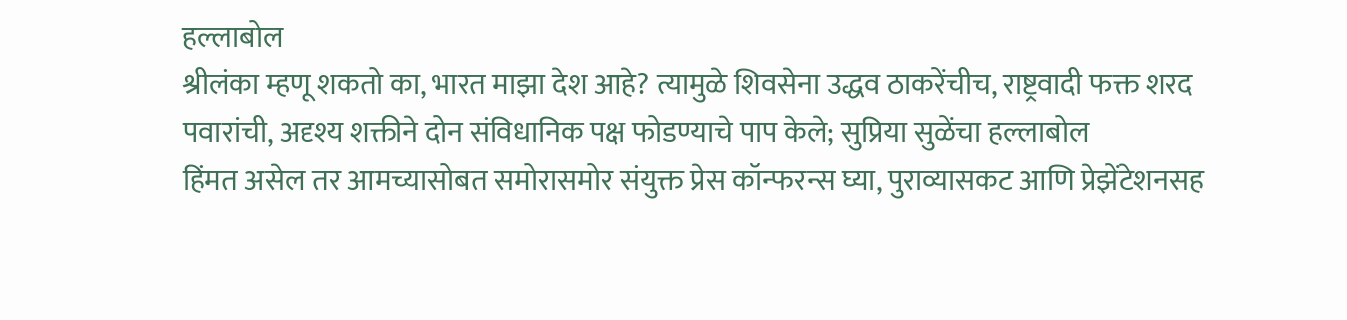हल्लाबोल
श्रीलंका म्हणू शकतो का, भारत माझा देश आहे? त्यामुळे शिवसेना उद्धव ठाकरेंचीच, राष्ट्रवादी फक्त शरद पवारांची, अदृश्य शक्तीने दोन संविधानिक पक्ष फोडण्याचे पाप केले; सुप्रिया सुळेंचा हल्लाबोल
हिंमत असेल तर आमच्यासोबत समोरासमोर संयुक्त प्रेस कॉन्फरन्स घ्या, पुराव्यासकट आणि प्रेझेंटेशनसह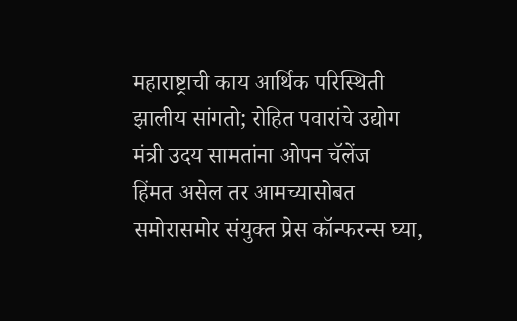महाराष्ट्राची काय आर्थिक परिस्थिती झालीय सांगतो; रोहित पवारांचे उद्योग मंत्री उदय सामतांना ओपन चॅलेंज
हिंमत असेल तर आमच्यासोबत समोरासमोर संयुक्त प्रेस कॉन्फरन्स घ्या,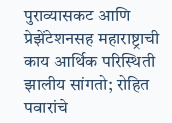पुराव्यासकट आणि प्रेझेंटेशनसह महाराष्ट्राची काय आर्थिक परिस्थिती झालीय सांगतो; रोहित पवारांचे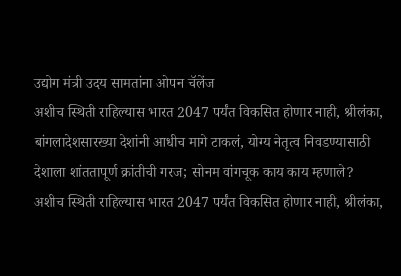उद्योग मंत्री उदय सामतांना ओपन चॅलेंज
अशीच स्थिती राहिल्यास भारत 2047 पर्यंत विकसित होणार नाही, श्रीलंका, बांगलादेशसारख्या देशांनी आधीच मागे टाकलं, योग्य नेतृत्व निवडण्यासाठी देशाला शांततापूर्ण क्रांतीची गरज; सोनम वांगचूक काय काय म्हणाले?
अशीच स्थिती राहिल्यास भारत 2047 पर्यंत विकसित होणार नाही, श्रीलंका,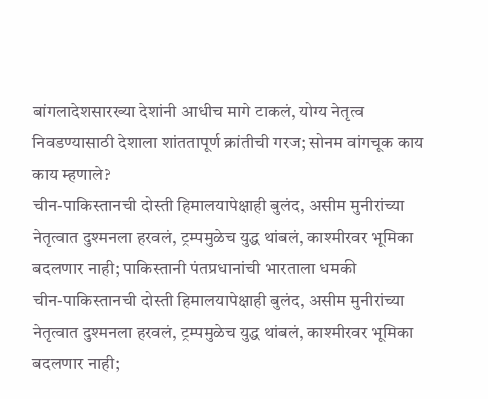बांगलादेशसारख्या देशांनी आधीच मागे टाकलं, योग्य नेतृत्व निवडण्यासाठी देशाला शांततापूर्ण क्रांतीची गरज; सोनम वांगचूक काय काय म्हणाले?
चीन-पाकिस्तानची दोस्ती हिमालयापेक्षाही बुलंद, असीम मुनीरांच्या नेतृत्वात दुश्मनला हरवलं, ट्रम्पमुळेच युद्ध थांबलं, काश्मीरवर भूमिका बदलणार नाही; पाकिस्तानी पंतप्रधानांची भारताला धमकी
चीन-पाकिस्तानची दोस्ती हिमालयापेक्षाही बुलंद, असीम मुनीरांच्या नेतृत्वात दुश्मनला हरवलं, ट्रम्पमुळेच युद्ध थांबलं, काश्मीरवर भूमिका बदलणार नाही;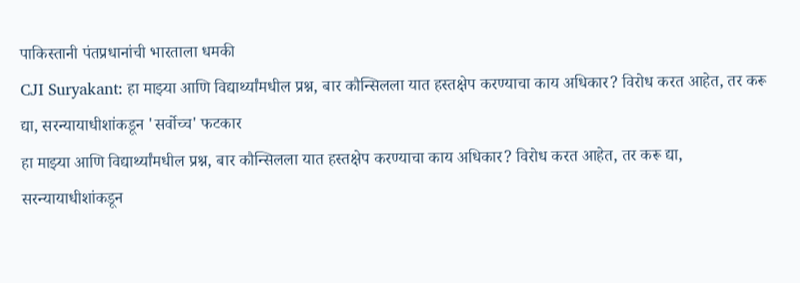पाकिस्तानी पंतप्रधानांची भारताला धमकी
CJI Suryakant: हा माझ्या आणि विद्यार्थ्यांमधील प्रश्न, बार कौन्सिलला यात हस्तक्षेप करण्याचा काय अधिकार? विरोध करत आहेत, तर करू द्या, सरन्यायाधीशांकडून 'सर्वोच्च' फटकार
हा माझ्या आणि विद्यार्थ्यांमधील प्रश्न, बार कौन्सिलला यात हस्तक्षेप करण्याचा काय अधिकार? विरोध करत आहेत, तर करू द्या, सरन्यायाधीशांकडून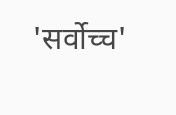'सर्वोच्च'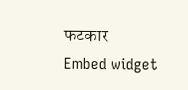फटकार
Embed widget